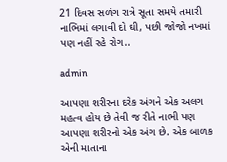21 દિવસ સળંગ રાત્રે સૂતા સમયે તમારી નાભિમાં લગાવી દો ઘી, પછી જોજો નખમાં પણ નહીં રહે રોગ..

admin

આપણા શરીરના દરેક અંગને એક અલગ મહત્વ હોય છે તેવી જ રીતે નાભી પણ આપણા શરીરનો એક અંગ છે. એક બાળક એની માતાના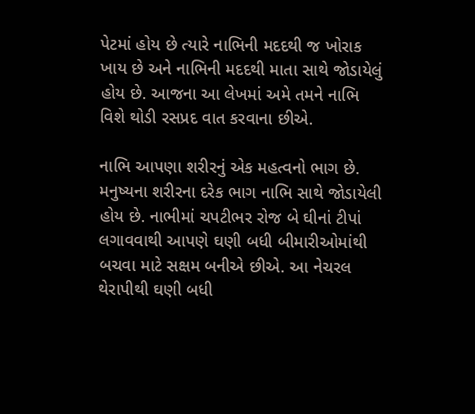પેટમાં હોય છે ત્યારે નાભિની મદદથી જ ખોરાક ખાય છે અને નાભિની મદદથી માતા સાથે જોડાયેલું હોય છે. આજના આ લેખમાં અમે તમને નાભિ વિશે થોડી રસપ્રદ વાત કરવાના છીએ.

નાભિ આપણા શરીરનું એક મહત્વનો ભાગ છે. મનુષ્યના શરીરના દરેક ભાગ નાભિ સાથે જોડાયેલી હોય છે. નાભીમાં ચપટીભર રોજ બે ઘીનાં ટીપાં લગાવવાથી આપણે ઘણી બધી બીમારીઓમાંથી બચવા માટે સક્ષમ બનીએ છીએ. આ નેચરલ થેરાપીથી ઘણી બધી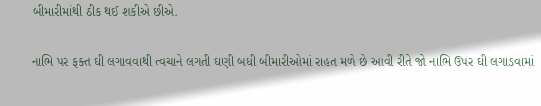બીમારીમાંથી ઠીક થઈ શકીએ છીએ.

નાભિ પર ફક્ત ઘી લગાવવાથી ત્વચાને લગતી ઘણી બધી બીમારીઓમાં રાહત મળે છે આવી રીતે જો નાભિ ઉપર ઘી લગાડવામાં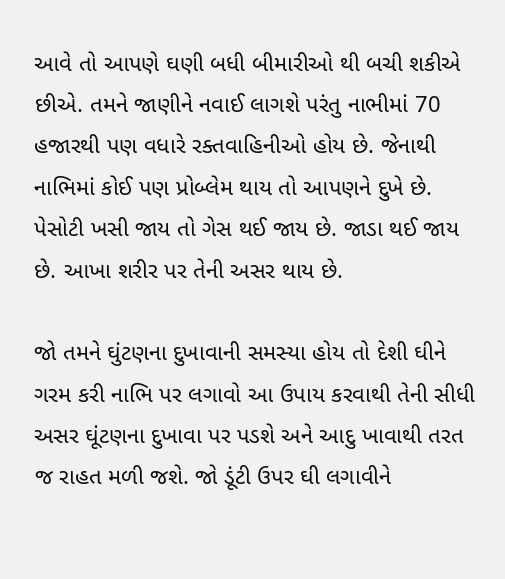આવે તો આપણે ઘણી બધી બીમારીઓ થી બચી શકીએ છીએ. તમને જાણીને નવાઈ લાગશે પરંતુ નાભીમાં 70 હજારથી પણ વધારે રક્તવાહિનીઓ હોય છે. જેનાથી નાભિમાં કોઈ પણ પ્રોબ્લેમ થાય તો આપણને દુખે છે. પેસોટી ખસી જાય તો ગેસ થઈ જાય છે. જાડા થઈ જાય છે. આખા શરીર પર તેની અસર થાય છે.

જો તમને ઘુંટણના દુખાવાની સમસ્યા હોય તો દેશી ઘીને ગરમ કરી નાભિ પર લગાવો આ ઉપાય કરવાથી તેની સીધી અસર ઘૂંટણના દુખાવા પર પડશે અને આદુ ખાવાથી તરત જ રાહત મળી જશે. જો ડૂંટી ઉપર ઘી લગાવીને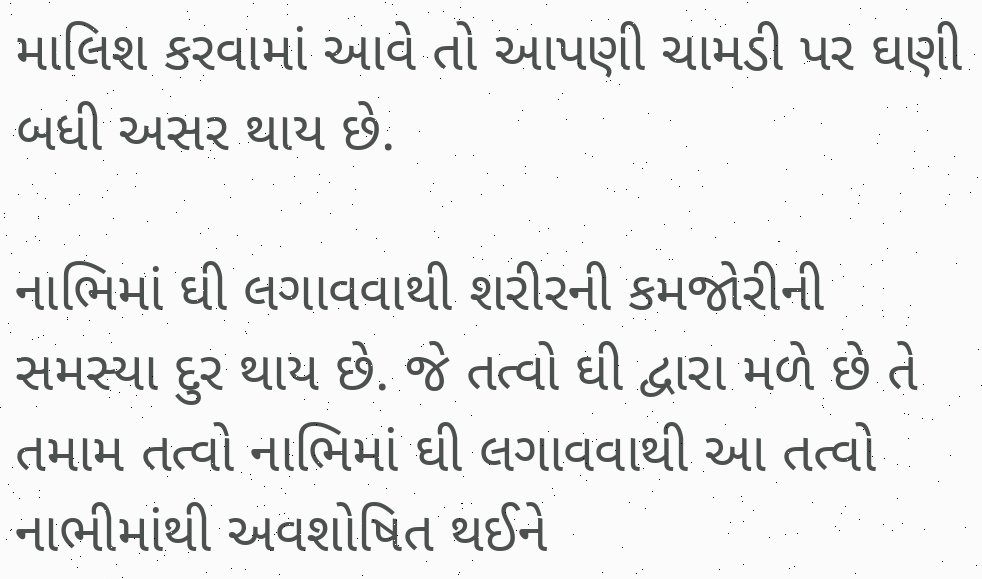માલિશ કરવામાં આવે તો આપણી ચામડી પર ઘણી બધી અસર થાય છે.

નાભિમાં ઘી લગાવવાથી શરીરની કમજોરીની સમસ્યા દુર થાય છે. જે તત્વો ઘી દ્વારા મળે છે તે તમામ તત્વો નાભિમાં ઘી લગાવવાથી આ તત્વો નાભીમાંથી અવશોષિત થઈને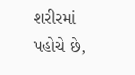શરીરમાં પહોચે છે,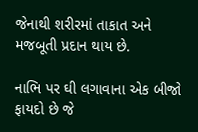જેનાથી શરીરમાં તાકાત અને મજબૂતી પ્રદાન થાય છે.

નાભિ પર ઘી લગાવાના એક બીજો ફાયદો છે જે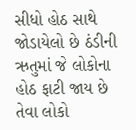સીધો હોઠ સાથે જોડાયેલો છે ઠંડીની ઋતુમાં જે લોકોના હોઠ ફાટી જાય છે તેવા લોકો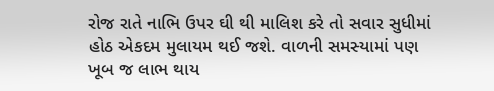રોજ રાતે નાભિ ઉપર ઘી થી માલિશ કરે તો સવાર સુધીમાં હોઠ એકદમ મુલાયમ થઈ જશે. વાળની સમસ્યામાં પણ ખૂબ જ લાભ થાય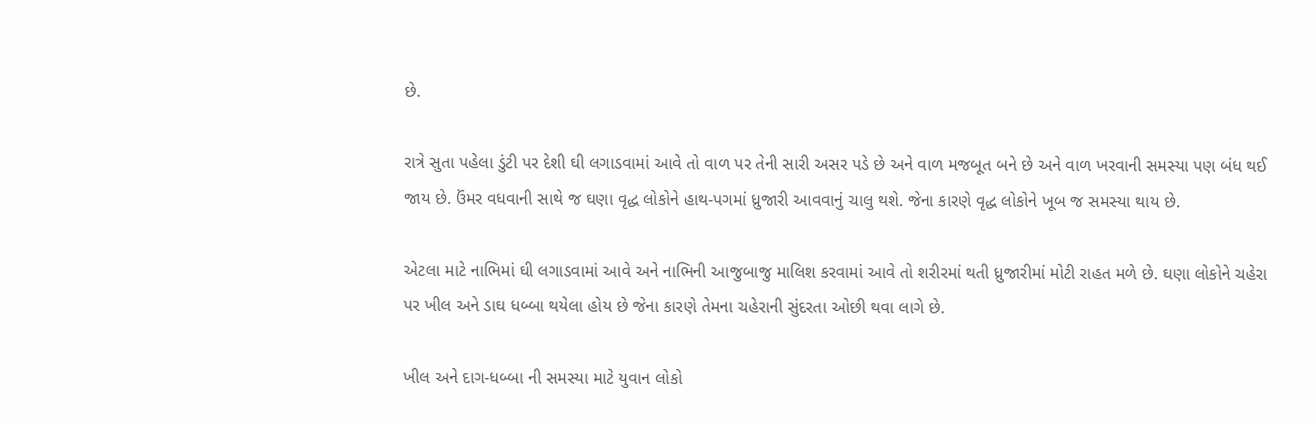છે.

રાત્રે સુતા પહેલા ડુંટી પર દેશી ઘી લગાડવામાં આવે તો વાળ પર તેની સારી અસર પડે છે અને વાળ મજબૂત બને છે અને વાળ ખરવાની સમસ્યા પણ બંધ થઈ જાય છે. ઉંમર વધવાની સાથે જ ઘણા વૃદ્ધ લોકોને હાથ-પગમાં ધ્રુજારી આવવાનું ચાલુ થશે. જેના કારણે વૃદ્ધ લોકોને ખૂબ જ સમસ્યા થાય છે.

એટલા માટે નાભિમાં ઘી લગાડવામાં આવે અને નાભિની આજુબાજુ માલિશ કરવામાં આવે તો શરીરમાં થતી ધ્રુજારીમાં મોટી રાહત મળે છે. ઘણા લોકોને ચહેરા પર ખીલ અને ડાઘ ધબ્બા થયેલા હોય છે જેના કારણે તેમના ચહેરાની સુંદરતા ઓછી થવા લાગે છે.

ખીલ અને દાગ-ધબ્બા ની સમસ્યા માટે યુવાન લોકો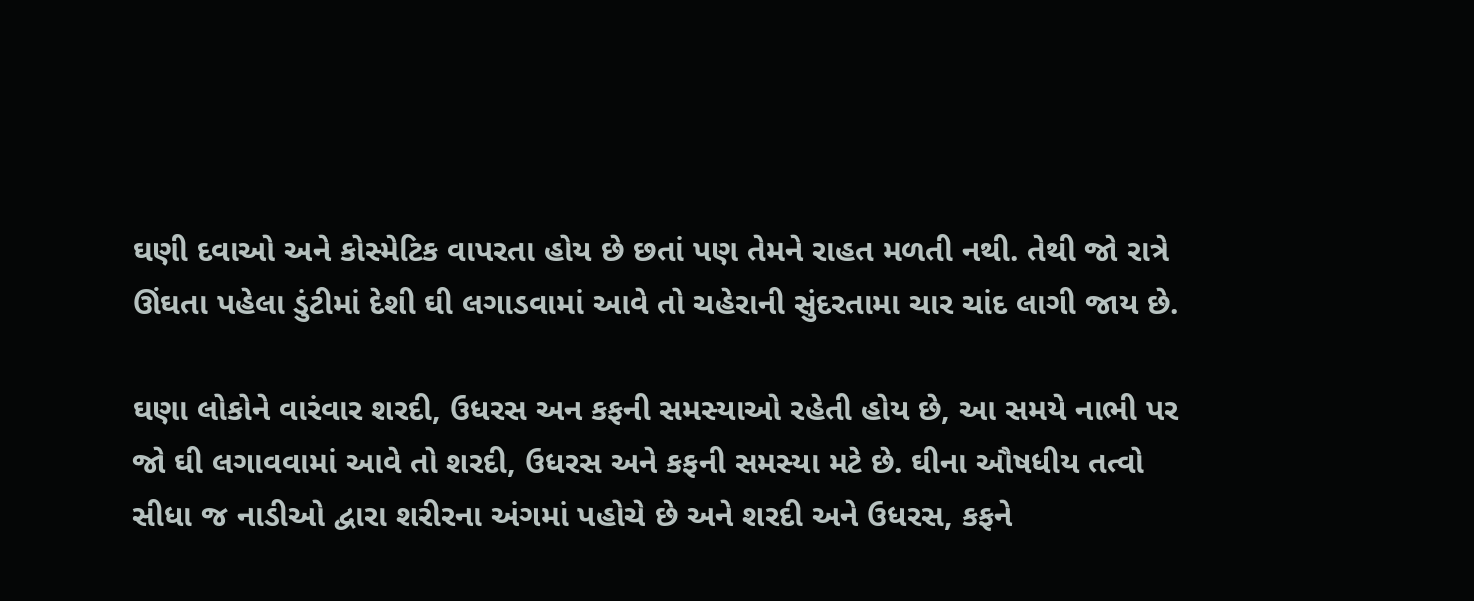ઘણી દવાઓ અને કોસ્મેટિક વાપરતા હોય છે છતાં પણ તેમને રાહત મળતી નથી. તેથી જો રાત્રે ઊંઘતા પહેલા ડુંટીમાં દેશી ઘી લગાડવામાં આવે તો ચહેરાની સુંદરતામા ચાર ચાંદ લાગી જાય છે.

ઘણા લોકોને વારંવાર શરદી, ઉધરસ અન કફની સમસ્યાઓ રહેતી હોય છે, આ સમયે નાભી પર જો ઘી લગાવવામાં આવે તો શરદી, ઉધરસ અને કફની સમસ્યા મટે છે. ઘીના ઔષધીય તત્વો સીધા જ નાડીઓ દ્વારા શરીરના અંગમાં પહોચે છે અને શરદી અને ઉધરસ, કફને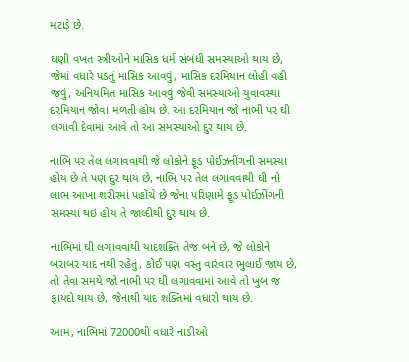મટાડે છે.

ઘણી વખત સ્ત્રીઓને માસિક ધર્મ સંબંધી સમસ્યાઓ થાય છે, જેમાં વધારે પડતું માસિક આવવું, માસિક દરમિયાન લોહી વહી જવું, અનિયમિત માસિક આવવું જેવી સમસ્યાઓ યુવાવસ્થા દરમિયાન જોવા મળતી હોય છે. આ દરમિયાન જો નાભી પર ઘી લગાવી દેવામાં આવે તો આ સમસ્યાઓ દુર થાય છે.

નાભિ પર તેલ લગાવવાથી જે લોકોને ફૂડ પોઈઝનીંગની સમસ્યા હોય છે તે પણ દુર થાય છે, નાભિ પર તેલ લગાવવાથી ઘી નો લાભ આખા શરીરમાં પહોંચે છે જેના પરિણામે ફૂડ પોઈઝીંગની સમસ્યા થઇ હોય તે જાલ્દીથી દુર થાય છે.

નાભિમાં ઘી લગાવવાથી યાદશક્તિ તેજ બને છે, જે લોકોને બરાબર યાદ નથી રહેતું, કોઈ પણ વસ્તુ વારંવાર ભુલાઈ જાય છે, તો તેવા સમયે જો નાભી પર ઘી લગાવવામાં આવે તો ખુબ જ ફાયદો થાય છે, જેનાથી યાદ શક્તિમાં વધારો થાય છે.

આમ, નાભિમાં 72000થી વધારે નાડીઓ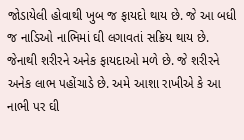જોડાયેલી હોવાથી ખુબ જ ફાયદો થાય છે. જે આ બધી જ નાડિઓ નાભિમાં ઘી લગાવતાં સક્રિય થાય છે. જેનાથી શરીરને અનેક ફાયદાઓ મળે છે. જે શરીરને અનેક લાભ પહોંચાડે છે. અમે આશા રાખીએ કે આ નાભી પર ઘી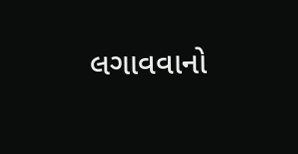લગાવવાનો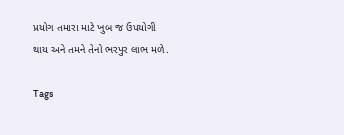પ્રયોગ તમારા માટે ખુબ જ ઉપયોગી થાય અને તમને તેનો ભરપુર લાભ મળે.

Tags